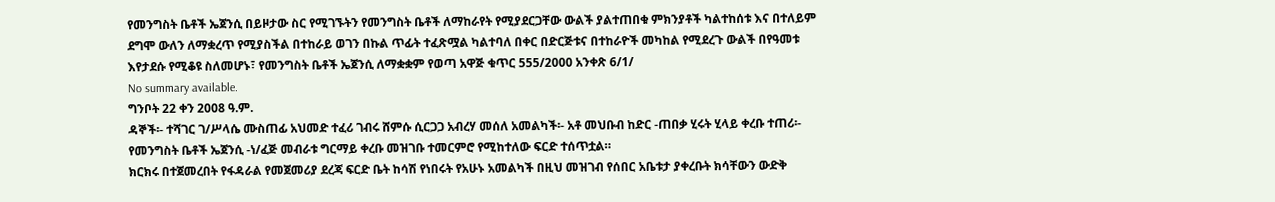የመንግስት ቤቶች ኤጀንሲ በይዞታው ስር የሚገኙትን የመንግስት ቤቶች ለማከራየት የሚያደርጋቸው ውልች ያልተጠበቁ ምክንያቶች ካልተከሰቱ እና በተለይም ደግሞ ውለን ለማቋረጥ የሚያስችል በተከራይ ወገን በኩል ጥፊት ተፈጽሟል ካልተባለ በቀር በድርጅቱና በተከራዮች መካከል የሚደረጉ ውልች በየዓመቱ እየታደሱ የሚቆዩ ስለመሆኑ፣ የመንግስት ቤቶች ኤጀንሲ ለማቋቋም የወጣ አዋጅ ቁጥር 555/2000 አንቀጽ 6/1/
No summary available.
ግንቦት 22 ቀን 2008 ዓ.ም.
ዳኞች፡- ተሻገር ገ/ሥላሴ ሙስጠፊ አህመድ ተፈሪ ገብሩ ሸምሱ ሲርጋጋ አብረሃ መሰለ አመልካች፡- አቶ መህቡብ ከድር -ጠበቃ ሂሩት ሂላይ ቀረቡ ተጠሪ፡- የመንግስት ቤቶች ኤጀንሲ -ነ/ፈጅ መብራቱ ግርማይ ቀረቡ መዝገቡ ተመርምሮ የሚከተለው ፍርድ ተሰጥቷል።
ክርክሩ በተጀመረበት የፋዳራል የመጀመሪያ ደረጃ ፍርድ ቤት ከሳሽ የነበሩት የአሁኑ አመልካች በዚህ መዝገብ የሰበር አቤቱታ ያቀረቡት ክሳቸውን ውድቅ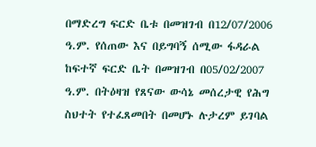በማድረግ ፍርድ ቤቱ በመዝገብ በ12/07/2006 ዓ.ም. የሰጠው እና በይግባኝ ሰሚው ፋዳራል ከፍተኛ ፍርድ ቤት በመዝገብ በ05/02/2007 ዓ.ም. በትዕዛዝ የጸናው ውሳኔ መሰረታዊ የሕግ ስህተት የተፈጸመበት በመሆኑ ሉታረም ይገባል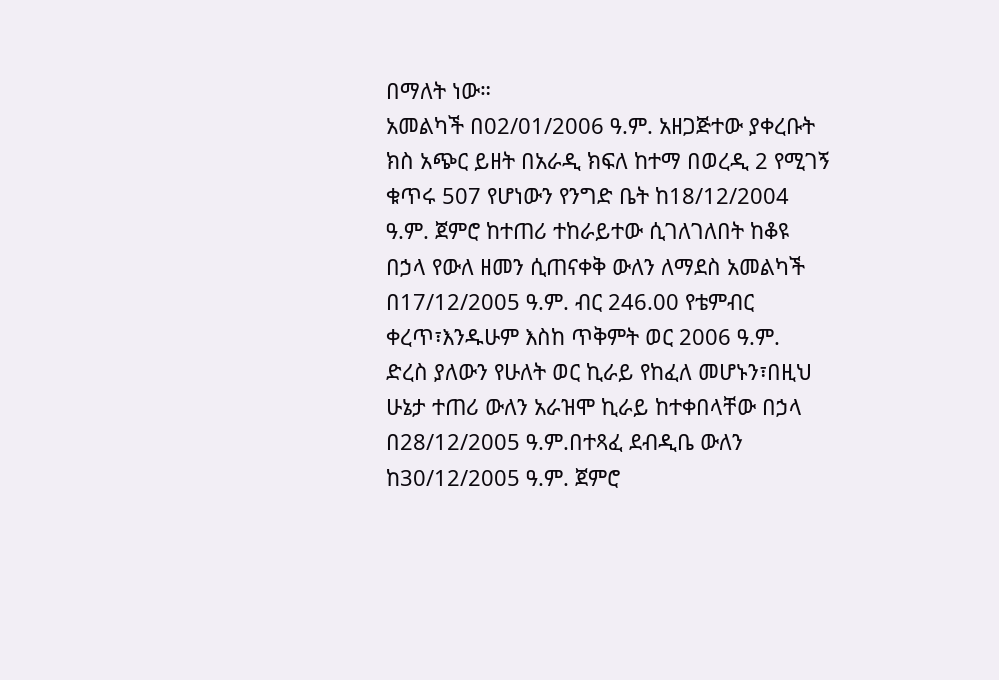በማለት ነው።
አመልካች በ02/01/2006 ዓ.ም. አዘጋጅተው ያቀረቡት ክስ አጭር ይዘት በአራዲ ክፍለ ከተማ በወረዲ 2 የሚገኝ ቁጥሩ 507 የሆነውን የንግድ ቤት ከ18/12/2004 ዓ.ም. ጀምሮ ከተጠሪ ተከራይተው ሲገለገለበት ከቆዩ በኃላ የውለ ዘመን ሲጠናቀቅ ውለን ለማደስ አመልካች በ17/12/2005 ዓ.ም. ብር 246.00 የቴምብር ቀረጥ፣እንዱሁም እስከ ጥቅምት ወር 2006 ዓ.ም.
ድረስ ያለውን የሁለት ወር ኪራይ የከፈለ መሆኑን፣በዚህ ሁኔታ ተጠሪ ውለን አራዝሞ ኪራይ ከተቀበላቸው በኃላ በ28/12/2005 ዓ.ም.በተጻፈ ደብዲቤ ውለን ከ30/12/2005 ዓ.ም. ጀምሮ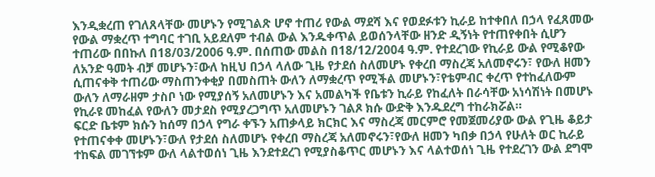እንዲቋረጠ የገለጸላቸው መሆኑን የሚገልጽ ሆኖ ተጠሪ የውል ማደሻ እና የወደፉቱን ኪራይ ከተቀበለ በኃላ የፈጸመው የውል ማቋረጥ ተግባር ተገቢ አይደለም ተብል ውል እንዱቀጥል ይወሰንላቸው ዘንድ ዲኝነት የተጠየቀበት ሲሆን ተጠሪው በበኩለ በ18/03/2006 ዓ.ም. በሰጠው መልስ በ18/12/2004 ዓ.ም. የተደረገው የኪራይ ውል የሚቆየው ለአንድ ዓመት ብቻ መሆኑን፣ውለ ከዚህ በኃላ ላለው ጊዜ የታደሰ ስለመሆኑ የቀረበ ማስረጃ አለመኖሩን፣ የውለ ዘመን ሲጠናቀቅ ተጠሪው ማስጠንቀቂያ በመስጠት ውለን ለማቋረጥ የሚችል መሆኑን፣የቴምብር ቀረጥ የተከፈለውም ውለን ለማራዘም ታስቦ ነው የሚያሰኝ አለመሆኑን እና አመልካች የቤቱን ኪራይ የከፈለት በራሳቸው አነሳሽነት በመሆኑ የኪራዩ መከፈል የውለን መታደስ የሚያረጋግጥ አለመሆኑን ገልጾ ክሱ ውድቅ እንዱደረግ ተከራክሯል።
ፍርድ ቤቱም ክሱን ከሰማ በኃላ የግራ ቀኙን አጠቃላይ ክርክር እና ማስረጃ መርምሮ የመጀመሪያው ውል የጊዜ ቆይታ የተጠናቀቀ መሆኑን፣ውለ የታደሰ ስለመሆኑ የቀረበ ማስረጃ አለመኖሩን፣የውለ ዘመን ካበቃ በኃላ የሁለት ወር ኪራይ ተከፍል መገኘቱም ውለ ላልተወሰነ ጊዜ እንደተደረገ የሚያስቆጥር መሆኑን እና ላልተወሰነ ጊዜ የተደረገን ውል ደግሞ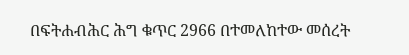በፍትሐብሕር ሕግ ቁጥር 2966 በተመለከተው መሰረት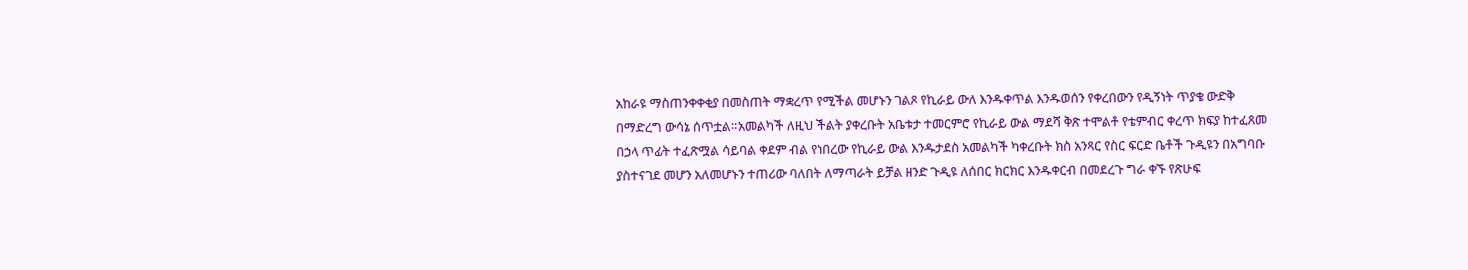አከራዩ ማስጠንቀቀቂያ በመስጠት ማቋረጥ የሚችል መሆኑን ገልጾ የኪራይ ውለ እንዱቀጥል እንዱወሰን የቀረበውን የዲኝነት ጥያቄ ውድቅ በማድረግ ውሳኔ ሰጥቷል።አመልካች ለዚህ ችልት ያቀረቡት አቤቱታ ተመርምሮ የኪራይ ውል ማደሻ ቅጽ ተሞልቶ የቴምብር ቀረጥ ክፍያ ከተፈጸመ በኃላ ጥፊት ተፈጽሟል ሳይባል ቀደም ብል የነበረው የኪራይ ውል እንዱታደስ አመልካች ካቀረቡት ክስ አንጻር የስር ፍርድ ቤቶች ጉዲዩን በአግባቡ ያስተናገደ መሆን አለመሆኑን ተጠሪው ባለበት ለማጣራት ይቻል ዘንድ ጉዲዩ ለሰበር ክርክር እንዱቀርብ በመደረጉ ግራ ቀኙ የጽሁፍ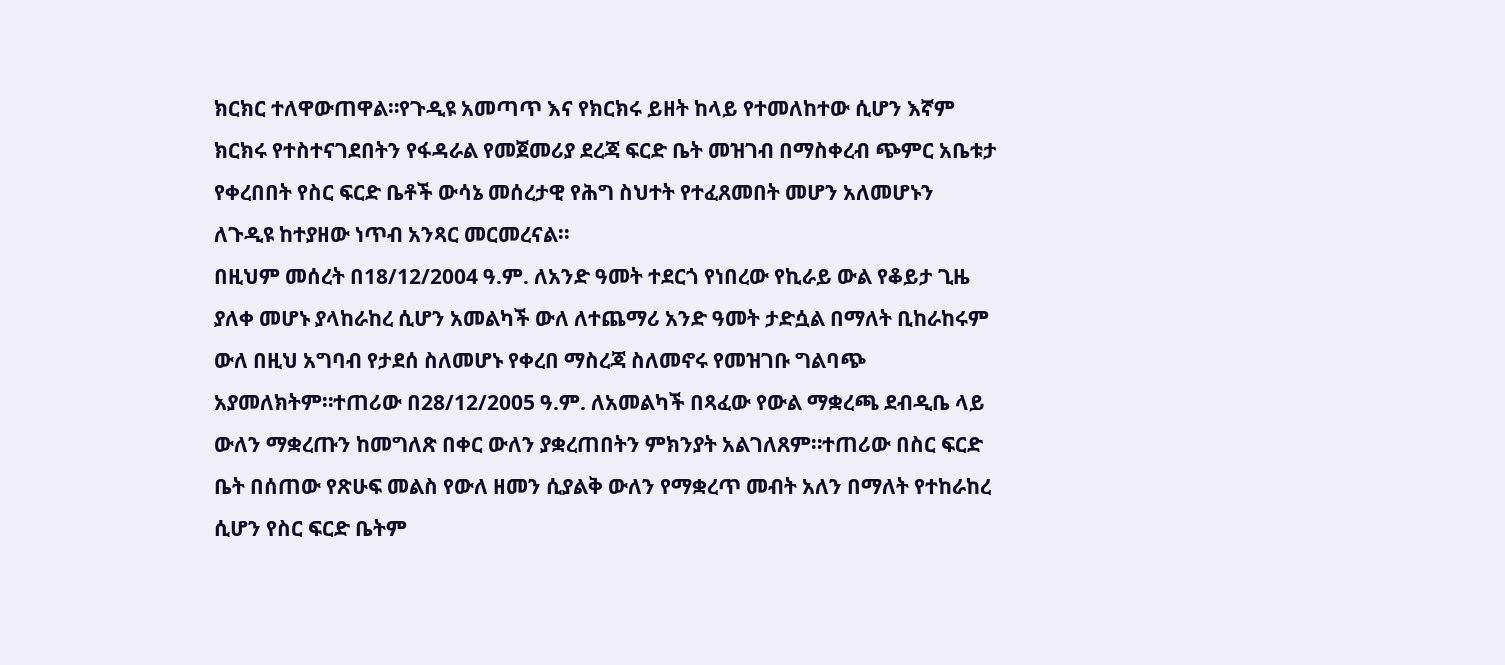ክርክር ተለዋውጠዋል።የጉዲዩ አመጣጥ እና የክርክሩ ይዘት ከላይ የተመለከተው ሲሆን እኛም ክርክሩ የተስተናገደበትን የፋዳራል የመጀመሪያ ደረጃ ፍርድ ቤት መዝገብ በማስቀረብ ጭምር አቤቱታ የቀረበበት የስር ፍርድ ቤቶች ውሳኔ መሰረታዊ የሕግ ስህተት የተፈጸመበት መሆን አለመሆኑን ለጉዲዩ ከተያዘው ነጥብ አንጻር መርመረናል።
በዚህም መሰረት በ18/12/2004 ዓ.ም. ለአንድ ዓመት ተደርጎ የነበረው የኪራይ ውል የቆይታ ጊዜ ያለቀ መሆኑ ያላከራከረ ሲሆን አመልካች ውለ ለተጨማሪ አንድ ዓመት ታድሷል በማለት ቢከራከሩም ውለ በዚህ አግባብ የታደሰ ስለመሆኑ የቀረበ ማስረጃ ስለመኖሩ የመዝገቡ ግልባጭ አያመለክትም።ተጠሪው በ28/12/2005 ዓ.ም. ለአመልካች በጻፈው የውል ማቋረጫ ደብዲቤ ላይ ውለን ማቋረጡን ከመግለጽ በቀር ውለን ያቋረጠበትን ምክንያት አልገለጸም።ተጠሪው በስር ፍርድ ቤት በሰጠው የጽሁፍ መልስ የውለ ዘመን ሲያልቅ ውለን የማቋረጥ መብት አለን በማለት የተከራከረ ሲሆን የስር ፍርድ ቤትም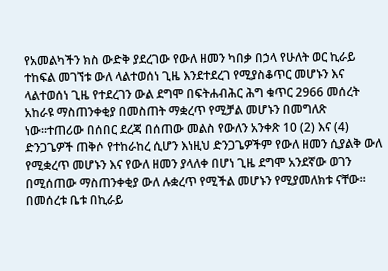የአመልካችን ክስ ውድቅ ያደረገው የውለ ዘመን ካበቃ በኃላ የሁለት ወር ኪራይ ተከፍል መገኘቱ ውለ ላልተወሰነ ጊዜ እንደተደረገ የሚያስቆጥር መሆኑን እና ላልተወሰነ ጊዜ የተደረገን ውል ደግሞ በፍትሐብሕር ሕግ ቁጥር 2966 መሰረት አከራዩ ማስጠንቀቂያ በመስጠት ማቋረጥ የሚቻል መሆኑን በመግለጽ ነው።ተጠሪው በሰበር ደረጃ በሰጠው መልስ የውለን አንቀጽ 10 (2) እና (4) ድንጋጌዎች ጠቅሶ የተከራከረ ሲሆን እነዚህ ድንጋጌዎችም የውለ ዘመን ሲያልቅ ውለ የሚቋረጥ መሆኑን እና የውለ ዘመን ያላለቀ በሆነ ጊዜ ደግሞ አንደኛው ወገን በሚሰጠው ማስጠንቀቂያ ውለ ሉቋረጥ የሚችል መሆኑን የሚያመለክቱ ናቸው።
በመሰረቱ ቤቱ በኪራይ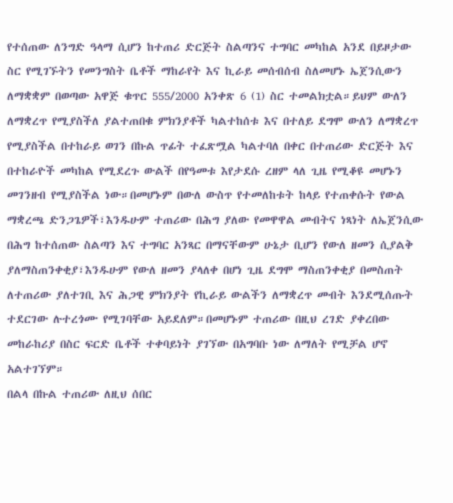የተሰጠው ለንግድ ዓላማ ሲሆን ከተጠሪ ድርጅት ስልጣንና ተግባር መካከል አንደ በይዞታው ስር የሚገኙትን የመንግስት ቤቶች ማከራየት እና ኪራይ መሰብሰብ ስለመሆኑ ኤጀንሲውን ለማቋቋም በወጣው አዋጅ ቁጥር 555/2000 አንቀጽ 6 (1) ስር ተመልክቷል።ይህም ውለን ለማቋረጥ የሚያስችለ ያልተጠበቁ ምክንያቶች ካልተከሰቱ እና በተለይ ደግሞ ውለን ለማቋረጥ የሚያስችል በተከራይ ወገን በኩል ጥፊት ተፈጽሟል ካልተባለ በቀር በተጠሪው ድርጅት እና በተከራዮች መካከል የሚደረጉ ውልች በየዓመቱ እየታደሱ ረዘም ላለ ጊዜ የሚቆዩ መሆኑን መገንዘብ የሚያስችል ነው።በመሆኑም በውለ ውስጥ የተመለከቱት ከላይ የተጠቀሱት የውል ማቋረጫ ድንጋጌዎች፣እንዱሁም ተጠሪው በሕግ ያለው የመዋዋል መብትና ነጻነት ለኤጀንሲው በሕግ ከተሰጠው ስልጣን እና ተግባር አንጻር በማናቸውም ሁኔታ ቢሆን የውለ ዘመን ሲያልቅ ያለማስጠንቀቂያ፣እንዱሁም የውለ ዘመን ያላለቀ በሆነ ጊዜ ደግሞ ማስጠንቀቂያ በመስጠት ለተጠሪው ያለተገቢ እና ሕጋዊ ምክንያት የኪራይ ውልችን ለማቋረጥ መብት እንደሚሰጡት ተደርገው ሉተረጎሙ የሚገባቸው አይደለም።በመሆኑም ተጠሪው በዚህ ረገድ ያቀረበው መከራከሪያ በስር ፍርድ ቤቶች ተቀባይነት ያገኘው በአግባቡ ነው ለማለት የሚቻል ሆኖ አልተገኘም።
በልላ በኩል ተጠሪው ለዚህ ሰበር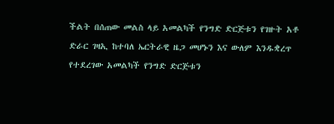ችልት በሰጠው መልስ ላይ አመልካች የንግድ ድርጅቱን የገዙት አቶ ድራር ገዛኢ ከተባለ ኤርትራዊ ዜጋ መሆኑን እና ውለም እንዱቋረጥ የተደረገው አመልካች የንግድ ድርጅቱን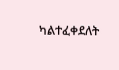ካልተፈቀደለት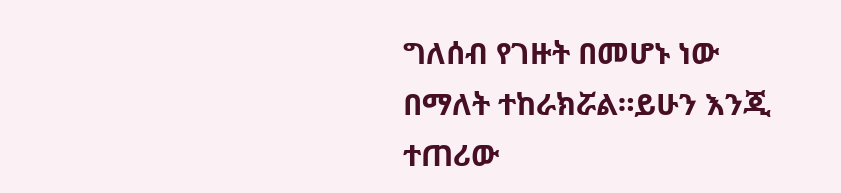ግለሰብ የገዙት በመሆኑ ነው በማለት ተከራክሯል።ይሁን እንጂ ተጠሪው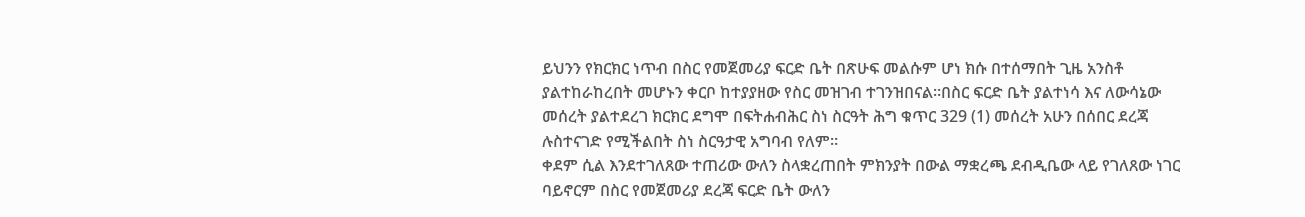ይህንን የክርክር ነጥብ በስር የመጀመሪያ ፍርድ ቤት በጽሁፍ መልሱም ሆነ ክሱ በተሰማበት ጊዜ አንስቶ ያልተከራከረበት መሆኑን ቀርቦ ከተያያዘው የስር መዝገብ ተገንዝበናል።በስር ፍርድ ቤት ያልተነሳ እና ለውሳኔው መሰረት ያልተደረገ ክርክር ደግሞ በፍትሐብሕር ስነ ስርዓት ሕግ ቁጥር 329 (1) መሰረት አሁን በሰበር ደረጃ ሉስተናገድ የሚችልበት ስነ ስርዓታዊ አግባብ የለም።
ቀደም ሲል እንደተገለጸው ተጠሪው ውለን ስላቋረጠበት ምክንያት በውል ማቋረጫ ደብዲቤው ላይ የገለጸው ነገር ባይኖርም በስር የመጀመሪያ ደረጃ ፍርድ ቤት ውለን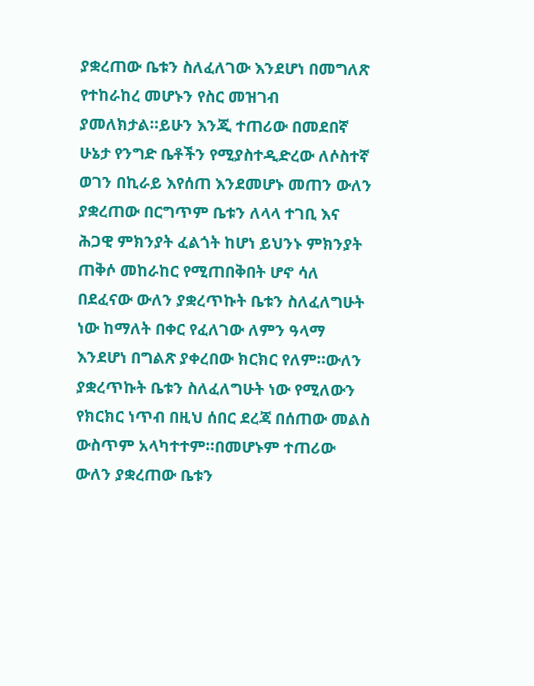ያቋረጠው ቤቱን ስለፈለገው እንደሆነ በመግለጽ የተከራከረ መሆኑን የስር መዝገብ ያመለክታል።ይሁን እንጂ ተጠሪው በመደበኛ ሁኔታ የንግድ ቤቶችን የሚያስተዲድረው ለሶስተኛ ወገን በኪራይ እየሰጠ እንደመሆኑ መጠን ውለን ያቋረጠው በርግጥም ቤቱን ለላላ ተገቢ እና ሕጋዊ ምክንያት ፈልጎት ከሆነ ይህንኑ ምክንያት ጠቅሶ መከራከር የሚጠበቅበት ሆኖ ሳለ በደፈናው ውለን ያቋረጥኩት ቤቱን ስለፈለግሁት ነው ከማለት በቀር የፈለገው ለምን ዓላማ እንደሆነ በግልጽ ያቀረበው ክርክር የለም።ውለን ያቋረጥኩት ቤቱን ስለፈለግሁት ነው የሚለውን የክርክር ነጥብ በዚህ ሰበር ደረጃ በሰጠው መልስ ውስጥም አላካተተም።በመሆኑም ተጠሪው ውለን ያቋረጠው ቤቱን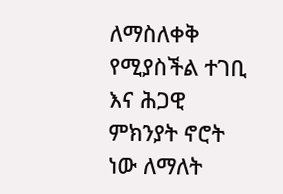ለማስለቀቅ የሚያስችል ተገቢ እና ሕጋዊ ምክንያት ኖሮት ነው ለማለት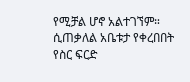የሚቻል ሆኖ አልተገኘም።
ሲጠቃለል አቤቱታ የቀረበበት የስር ፍርድ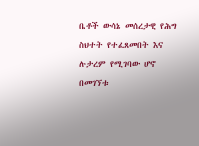ቤቶች ውሳኔ መሰረታዊ የሕግ ስህተት የተፈጸመበት እና ሉታረም የሚገባው ሆኖ በመገኘቱ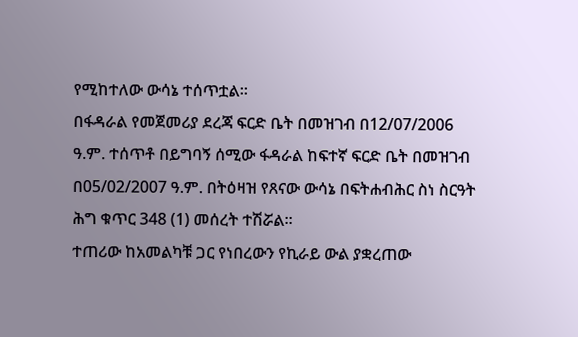የሚከተለው ውሳኔ ተሰጥቷል።
በፋዳራል የመጀመሪያ ደረጃ ፍርድ ቤት በመዝገብ በ12/07/2006 ዓ.ም. ተሰጥቶ በይግባኝ ሰሚው ፋዳራል ከፍተኛ ፍርድ ቤት በመዝገብ በ05/02/2007 ዓ.ም. በትዕዛዝ የጸናው ውሳኔ በፍትሐብሕር ስነ ስርዓት ሕግ ቁጥር 348 (1) መሰረት ተሽሯል።
ተጠሪው ከአመልካቹ ጋር የነበረውን የኪራይ ውል ያቋረጠው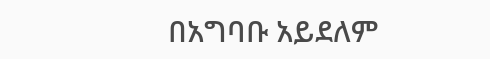በአግባቡ አይደለም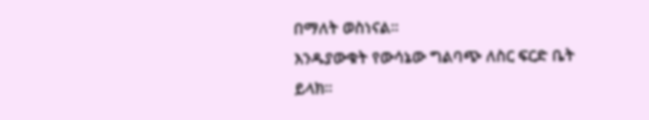በማለት ወስነናል።
እንዱያውቁት የውሳኔው ግልባጭ ለስር ፍርድ ቤት ይላክ።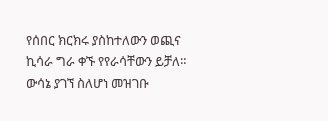የሰበር ክርክሩ ያስከተለውን ወጪና ኪሳራ ግራ ቀኙ የየራሳቸውን ይቻለ።
ውሳኔ ያገኘ ስለሆነ መዝገቡ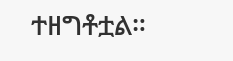ተዘግቶቷል።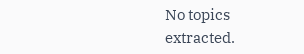No topics extracted.